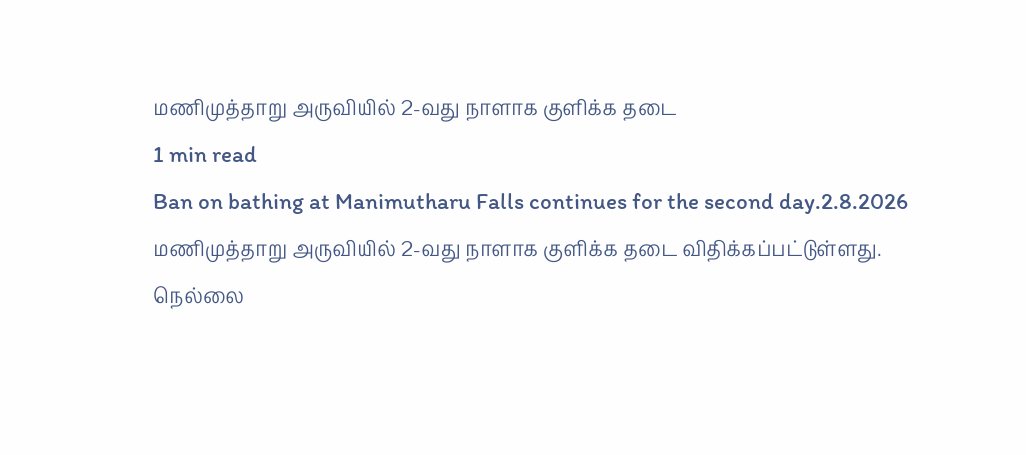மணிமுத்தாறு அருவியில் 2-வது நாளாக குளிக்க தடை
1 min read
Ban on bathing at Manimutharu Falls continues for the second day.2.8.2026
மணிமுத்தாறு அருவியில் 2-வது நாளாக குளிக்க தடை விதிக்கப்பட்டுள்ளது.
நெல்லை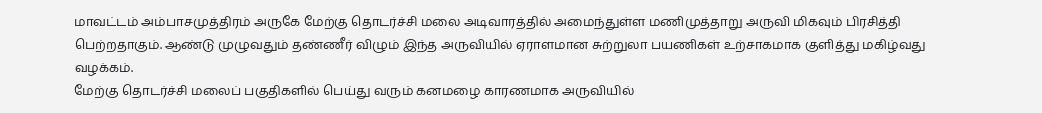மாவட்டம் அம்பாசமுத்திரம் அருகே மேற்கு தொடர்ச்சி மலை அடிவாரத்தில் அமைந்துள்ள மணிமுத்தாறு அருவி மிகவும் பிரசித்தி பெற்றதாகும். ஆண்டு முழுவதும் தண்ணீர் விழும் இந்த அருவியில் ஏராளமான சுற்றுலா பயணிகள் உற்சாகமாக குளித்து மகிழ்வது வழக்கம்.
மேற்கு தொடர்ச்சி மலைப் பகுதிகளில் பெய்து வரும் கனமழை காரணமாக அருவியில்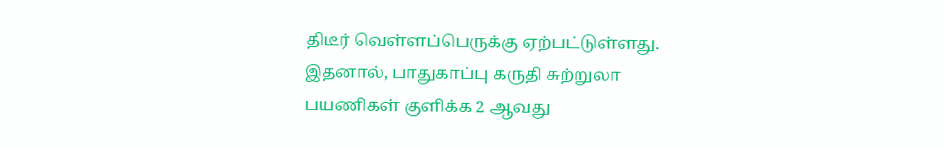திடீர் வெள்ளப்பெருக்கு ஏற்பட்டுள்ளது. இதனால், பாதுகாப்பு கருதி சுற்றுலா பயணிகள் குளிக்க 2 ஆவது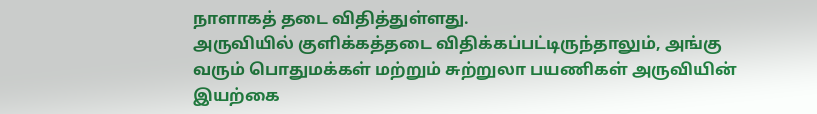நாளாகத் தடை விதித்துள்ளது.
அருவியில் குளிக்கத்தடை விதிக்கப்பட்டிருந்தாலும், அங்கு வரும் பொதுமக்கள் மற்றும் சுற்றுலா பயணிகள் அருவியின் இயற்கை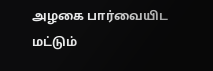அழகை பார்வையிட மட்டும்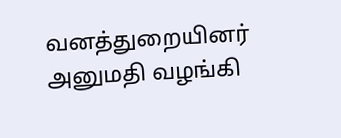வனத்துறையினர் அனுமதி வழங்கி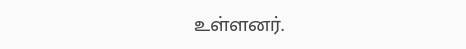உள்ளனர்.